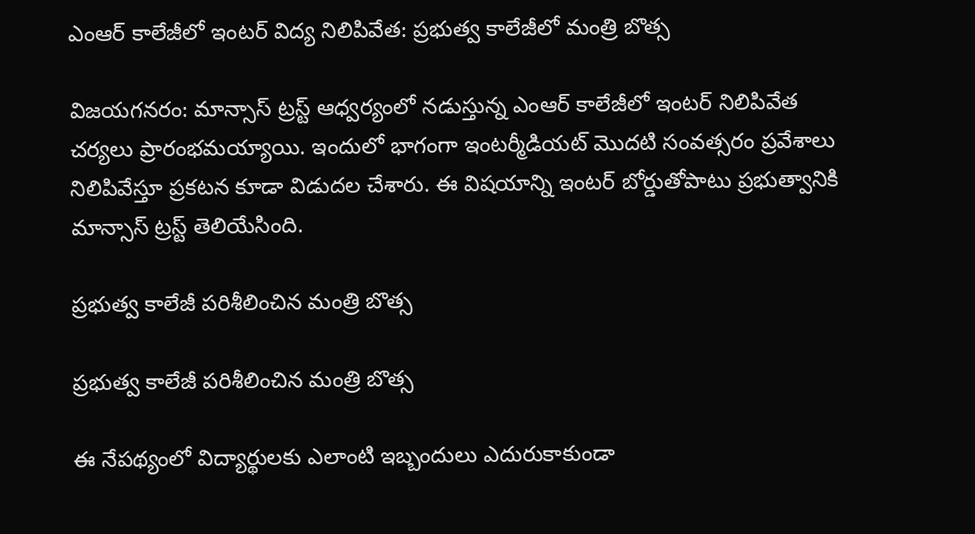ఎంఆర్ కాలేజీలో ఇంటర్ విద్య నిలిపివేత: ప్రభుత్వ కాలేజీలో మంత్రి బొత్స

విజయగనరం: మాన్సాస్ ట్రస్ట్ ఆధ్వర్యంలో నడుస్తున్న ఎంఆర్ కాలేజీలో ఇంటర్ నిలిపివేత చర్యలు ప్రారంభమయ్యాయి. ఇందులో భాగంగా ఇంటర్మీడియట్ మొదటి సంవత్సరం ప్రవేశాలు నిలిపివేస్తూ ప్రకటన కూడా విడుదల చేశారు. ఈ విషయాన్ని ఇంటర్ బోర్డుతోపాటు ప్రభుత్వానికి మాన్సాస్ ట్రస్ట్ తెలియేసింది.

ప్రభుత్వ కాలేజీ పరిశీలించిన మంత్రి బొత్స

ప్రభుత్వ కాలేజీ పరిశీలించిన మంత్రి బొత్స

ఈ నేపథ్యంలో విద్యార్థులకు ఎలాంటి ఇబ్బందులు ఎదురుకాకుండా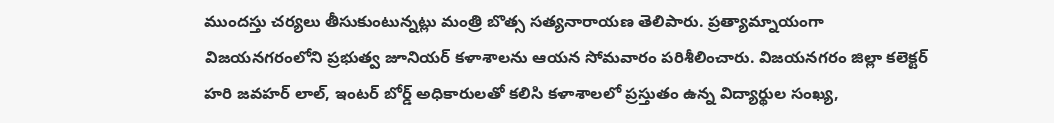ముందస్తు చర్యలు తీసుకుంటున్నట్లు మంత్రి బొత్స సత్యనారాయణ తెలిపారు. ప్రత్యామ్నాయంగా విజయనగరంలోని ప్రభుత్వ జూనియర్ కళాశాలను ఆయన సోమవారం పరిశీలించారు. విజయనగరం జిల్లా కలెక్టర్ హరి జవహర్ లాల్, ఇంటర్ బోర్డ్ అధికారులతో కలిసి కళాశాలలో ప్రస్తుతం ఉన్న విద్యార్థుల సంఖ్య,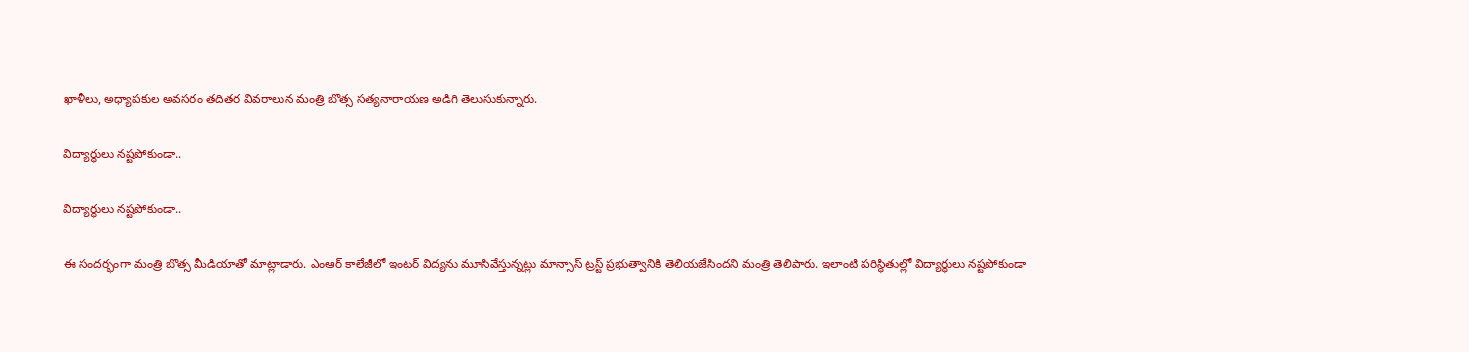ఖాళీలు, అధ్యాపకుల అవసరం తదితర వివరాలున మంత్రి బొత్స సత్యనారాయణ అడిగి తెలుసుకున్నారు.

విద్యార్థులు నష్టపోకుండా..

విద్యార్థులు నష్టపోకుండా..

ఈ సందర్భంగా మంత్రి బొత్స మీడియాతో మాట్లాడారు. ఎంఆర్ కాలేజీలో ఇంటర్ విద్యను మూసివేస్తున్నట్లు మాన్సాస్ ట్రస్ట్ ప్రభుత్వానికి తెలియజేసిందని మంత్రి తెలిపారు. ఇలాంటి పరిస్థితుల్లో విద్యార్థులు నష్టపోకుండా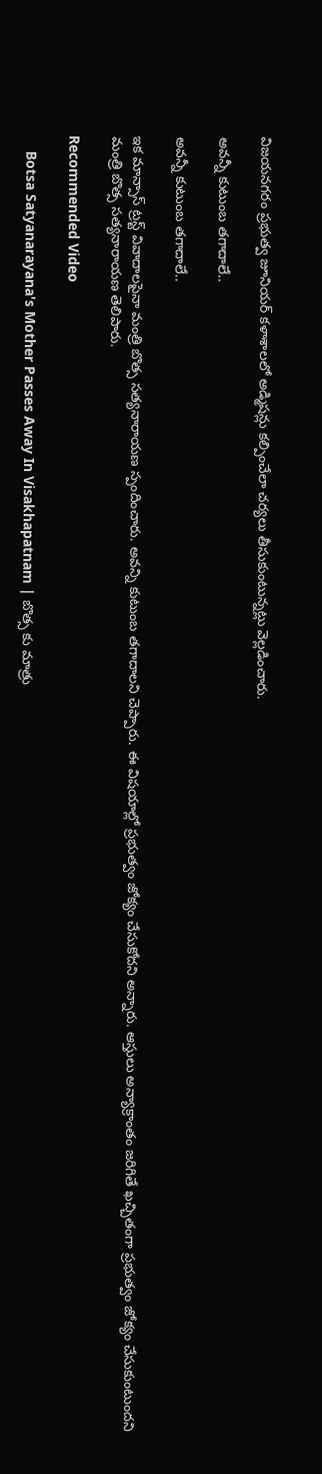విజయనగరం ప్రభుత్వ జూనియర్ కళాశాలలో అడ్మిషన్లు కల్పించేలా చర్యలు తీసుకుంటున్నట్లు వెల్లడించారు.

అవన్నీ కుటుంబ తగాదాలే..

అవన్నీ కుటుంబ తగాదాలే..

ఇక మాన్సాస్ ట్రస్ట్ వివాదాలపైనా మంత్రి బొత్స సత్యనారాయణ స్పందించారు. అవన్ని కుటుంబ తగాదాలని చెప్పారు. ఈ విషయాల్లో ప్రభుత్వం జోక్యం చేసుకోదని అన్నారు. ఆస్తులు అన్యాక్రాంతం జరిగితే ఖచ్చితంగా ప్రభుత్వం జోక్యం చేసుకుంటుందని మంత్రి బొత్స సత్యనారాయణ తెలిపారు.

Recommended Video

    Botsa Satyanarayana's Mother Passes Away In Visakhapatnam | బొత్స కు మాత్రు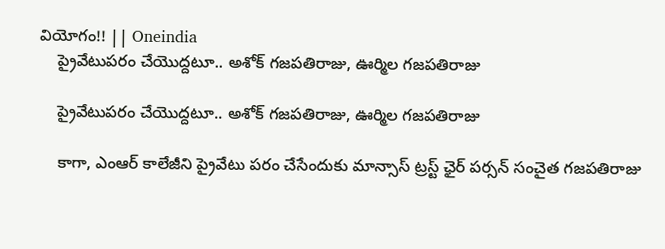వియోగం!! || Oneindia
    ప్రైవేటుపరం చేయొద్దటూ.. అశోక్ గజపతిరాజు, ఊర్మిల గజపతిరాజు

    ప్రైవేటుపరం చేయొద్దటూ.. అశోక్ గజపతిరాజు, ఊర్మిల గజపతిరాజు

    కాగా, ఎంఆర్ కాలేజీని ప్రైవేటు పరం చేసేందుకు మాన్సాస్ ట్రస్ట్ ఛైర్ పర్సన్ సంచైత గజపతిరాజు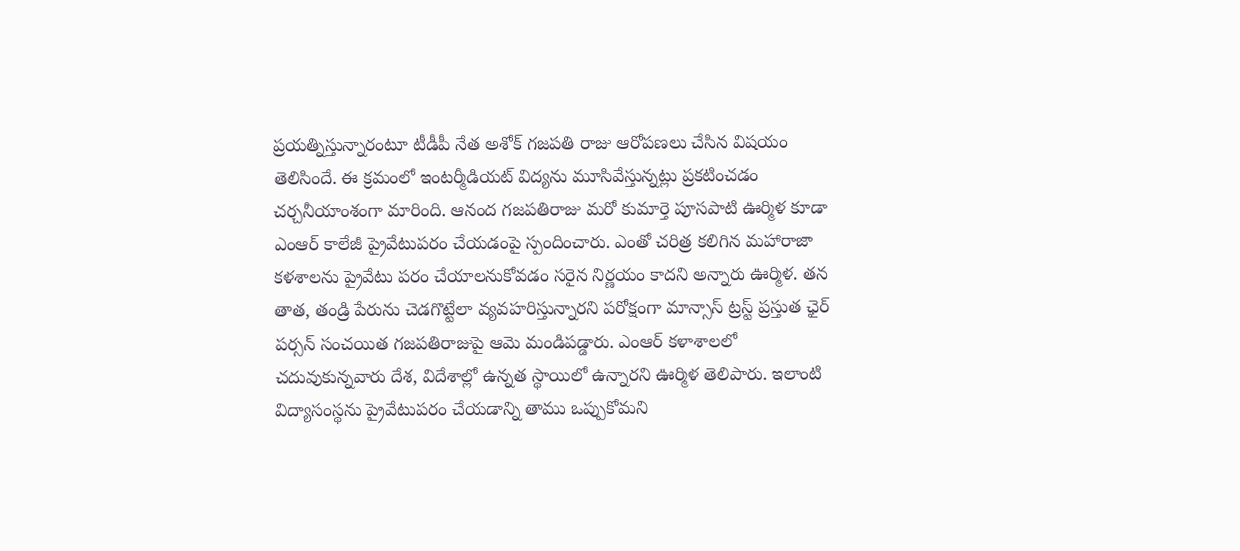ప్రయత్నిస్తున్నారంటూ టీడీపీ నేత అశోక్ గజపతి రాజు ఆరోపణలు చేసిన విషయం తెలిసిందే. ఈ క్రమంలో ఇంటర్మీడియట్ విద్యను మూసివేస్తున్నట్లు ప్రకటించడం చర్చనీయాంశంగా మారింది. ఆనంద గజపతిరాజు మరో కుమార్తె పూసపాటి ఊర్మిళ కూడా ఎంఆర్ కాలేజీ ప్రైవేటుపరం చేయడంపై స్పందించారు. ఎంతో చరిత్ర కలిగిన మహారాజా కళశాలను ప్రైవేటు పరం చేయాలనుకోవడం సరైన నిర్ణయం కాదని అన్నారు ఊర్మిళ. తన తాత, తండ్రి పేరును చెడగొట్టేలా వ్యవహరిస్తున్నారని పరోక్షంగా మాన్సాస్ ట్రస్ట్ ప్రస్తుత ఛైర్ పర్సన్ సంచయిత గజపతిరాజుపై ఆమె మండిపడ్డారు. ఎంఆర్ కళాశాలలో చదువుకున్నవారు దేశ, విదేశాల్లో ఉన్నత స్థాయిలో ఉన్నారని ఊర్మిళ తెలిపారు. ఇలాంటి విద్యాసంస్థను ప్రైవేటుపరం చేయడాన్ని తాము ఒప్పుకోమని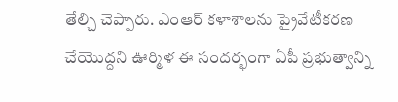తేల్చి చెప్పారు. ఎంఆర్ కళాశాలను ప్రైవేటీకరణ చేయొద్దని ఊర్మిళ ఈ సందర్భంగా ఏపీ ప్రభుత్వాన్ని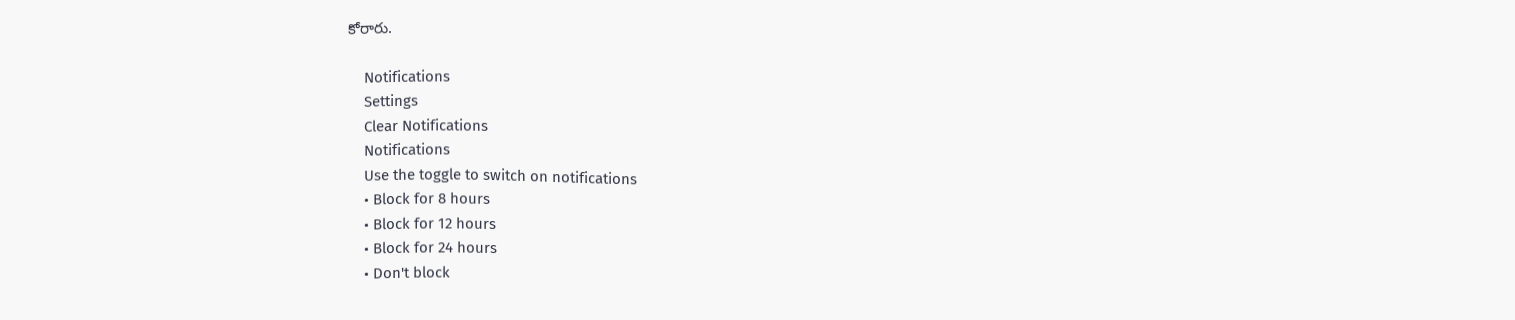కోరారు.

    Notifications
    Settings
    Clear Notifications
    Notifications
    Use the toggle to switch on notifications
    • Block for 8 hours
    • Block for 12 hours
    • Block for 24 hours
    • Don't block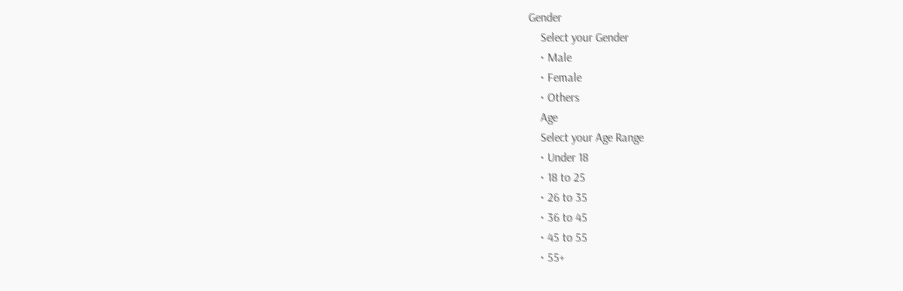Gender
    Select your Gender
    • Male
    • Female
    • Others
    Age
    Select your Age Range
    • Under 18
    • 18 to 25
    • 26 to 35
    • 36 to 45
    • 45 to 55
    • 55+